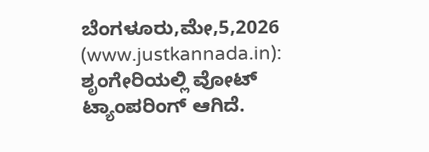ಬೆಂಗಳೂರು,ಮೇ,5,2026 (www.justkannada.in): ಶೃಂಗೇರಿಯಲ್ಲಿ ವೋಟ್ ಟ್ಯಾಂಪರಿಂಗ್ ಆಗಿದೆ.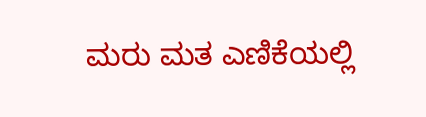ಮರು ಮತ ಎಣಿಕೆಯಲ್ಲಿ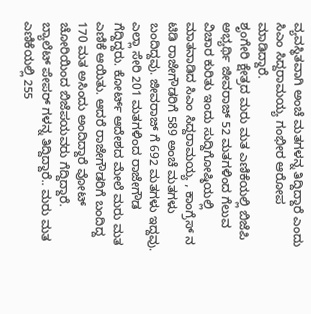ವ್ಯವಸ್ಥಿತವಾಗಿ ಅಂಚೆ ಮತಗಳನ್ನ ತಿದ್ದಿದ್ದಾರೆ ಎಂದು ಸಿಎಂ ಸಿದ್ದರಾಮಯ್ಯ ಗಂಭೀರ ಆರೋಪ ಮಾಡಿದ್ದಾರೆ.
ಶೃಂಗೇರಿ ಕ್ಷೇತ್ರದ ಮರು ಮತ ಎಣಿಕೆಯಲ್ಲಿ ಬಿಜೆಪಿ ಅಭ್ಯರ್ಥಿ ಜೀವರಾಜ್ 52 ಮತಗಳಿಂದ ಗೆಲುವ ವಿಚಾರ ಕುರಿತು ಇಂದು ಸುದ್ದಿಗೋಷ್ಠಿಯಲ್ಲಿ ಮಾತನಾಡಿದ ಸಿಎಂ ಸಿದ್ದರಾಮಯ್ಯ , ಕಾಂಗ್ರೆಸ್ ನ ಟಿಡಿ ರಾಜೇಗೌಡರಿಗೆ 589 ಅಂಚೆ ಮತಗಳು ಬಂದಿದ್ದವು. ಜೀವರಾಜ್ ಗೆ 692 ಮತಗಳು ಇದ್ದವು. ಎಲ್ಲಾ ಸೇರಿ 201 ಮತಗಳಿಂದ ರಾಜೇಗೌಡ ಗೆದ್ದಿದ್ದರು. ಕೋರ್ಟ್ ಆದೇಶದ ಮೇಲೆ ಮರು ಮತ ಎಣಿಕೆ ಆಯಿತು. ಆದರೆ ರಾಜೇಗೌಡರಿಗೆ ಬಂದಿದ್ದ 170 ಮತ ಅಸಿಂದು ಅಂದಿದ್ದಾರೆ ವೋಟ್ ಚೋರಿಯಿಂದ ಬಿಜೆಪಯವರು ಗೆದ್ದಿದ್ದಾರೆ. ಬ್ಯಾಲೆಟ್ ಪೇಪರ್ ಗಳನ್ನ ತಿದ್ದಿದ್ದಾರೆ.. ಮರು ಮತ ಎಣಿಕೆಯಲ್ಲಿ 255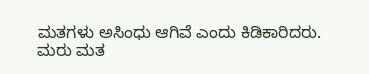ಮತಗಳು ಅಸಿಂಧು ಆಗಿವೆ ಎಂದು ಕಿಡಿಕಾರಿದರು.
ಮರು ಮತ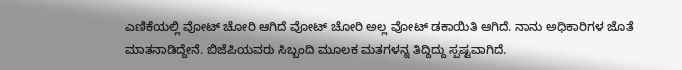ಎಣಿಕೆಯಲ್ಲಿ ವೋಟ್ ಚೋರಿ ಆಗಿದೆ ವೋಟ್ ಚೋರಿ ಅಲ್ಲ ವೋಟ್ ಡಕಾಯಿತಿ ಆಗಿದೆ. ನಾನು ಅಧಿಕಾರಿಗಳ ಜೊತೆ ಮಾತನಾಡಿದ್ದೇನೆ. ಬಿಜೆಪಿಯವರು ಸಿಬ್ಬಂದಿ ಮೂಲಕ ಮತಗಳನ್ನ ತಿದ್ದಿದ್ದು ಸ್ಪಷ್ಟವಾಗಿದೆ.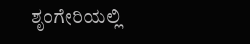ಶೃಂಗೇರಿಯಲ್ಲಿ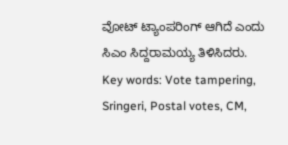ವೋಟ್ ಟ್ಯಾಂಪರಿಂಗ್ ಆಗಿದೆ ಎಂದು ಸಿಎಂ ಸಿದ್ದರಾಮಯ್ಯ ತಿಳಿಸಿದರು.
Key words: Vote tampering, Sringeri, Postal votes, CM,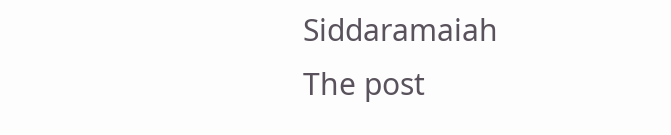Siddaramaiah
The post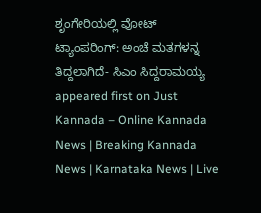ಶೃಂಗೇರಿಯಲ್ಲಿ ವೋಟ್ ಟ್ಯಾಂಪರಿಂಗ್: ಅಂಚೆ ಮತಗಳನ್ನ ತಿದ್ದಲಾಗಿದೆ- ಸಿಎಂ ಸಿದ್ದರಾಮಯ್ಯ appeared first on Just Kannada – Online Kannada News | Breaking Kannada News | Karnataka News | Live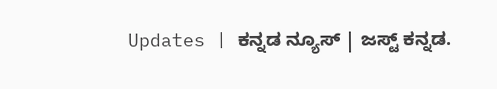Updates | ಕನ್ನಡ ನ್ಯೂಸ್ | ಜಸ್ಟ್ ಕನ್ನಡ.